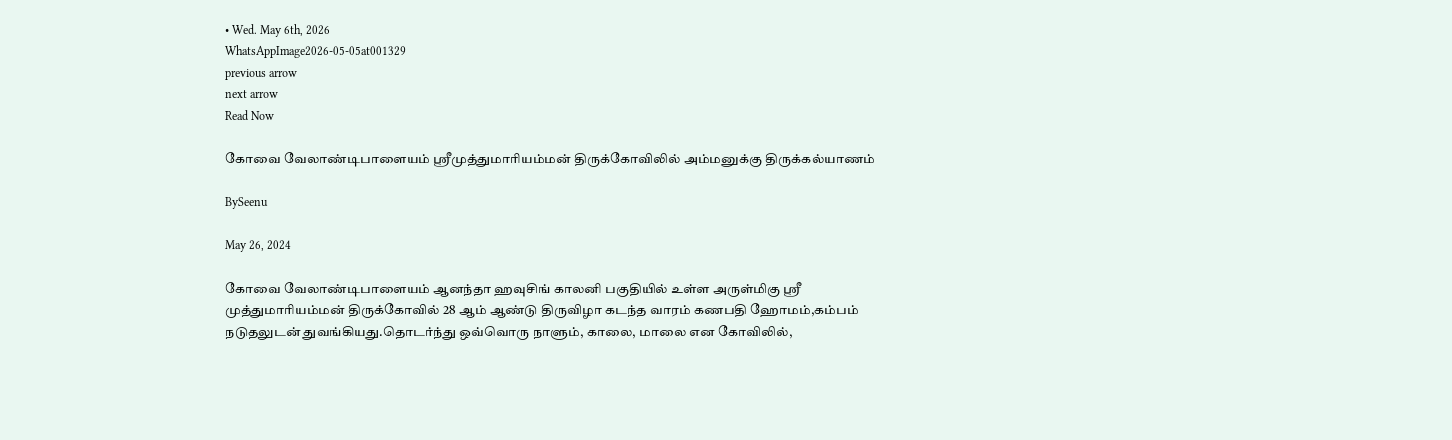• Wed. May 6th, 2026
WhatsAppImage2026-05-05at001329
previous arrow
next arrow
Read Now

கோவை வேலாண்டிபாளையம் ஸ்ரீமுத்துமாரியம்மன் திருக்கோவிலில் அம்மனுக்கு திருக்கல்யாணம்

BySeenu

May 26, 2024

கோவை வேலாண்டிபாளையம் ஆனந்தா ஹவுசிங் காலனி பகுதியில் உள்ள அருள்மிகு ஸ்ரீ முத்துமாரியம்மன் திருக்கோவில் 28 ஆம் ஆண்டு திருவிழா கடந்த வாரம் கணபதி ஹோமம்,கம்பம் நடுதலுடன் துவங்கியது.தொடர்ந்து ஒவ்வொரு நாளும், காலை, மாலை என கோவிலில்,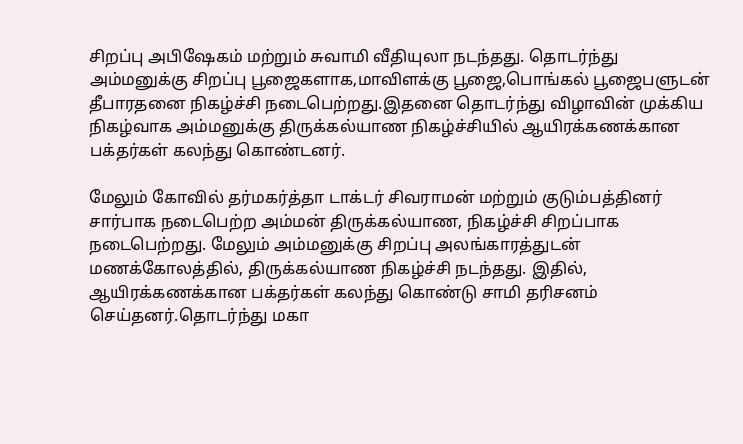சிறப்பு அபிஷேகம் மற்றும் சுவாமி வீதியுலா நடந்தது. தொடர்ந்து அம்மனுக்கு சிறப்பு பூஜைகளாக,மாவிளக்கு பூஜை,பொங்கல் பூஜைபளுடன் தீபாரதனை நிகழ்ச்சி நடைபெற்றது.இதனை தொடர்ந்து விழாவின் முக்கிய நிகழ்வாக அம்மனுக்கு திருக்கல்யாண நிகழ்ச்சியில் ஆயிரக்கணக்கான பக்தர்கள் கலந்து கொண்டனர்.

மேலும் கோவில் தர்மகர்த்தா டாக்டர் சிவராமன் மற்றும் குடும்பத்தினர் சார்பாக நடைபெற்ற அம்மன் திருக்கல்யாண, நிகழ்ச்சி சிறப்பாக நடைபெற்றது. மேலும் அம்மனுக்கு சிறப்பு அலங்காரத்துடன் மணக்கோலத்தில், திருக்கல்யாண நிகழ்ச்சி நடந்தது. இதில், ஆயிரக்கணக்கான பக்தர்கள் கலந்து கொண்டு சாமி தரிசனம் செய்தனர்.தொடர்ந்து மகா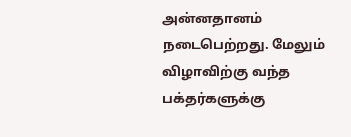அன்னதானம் நடைபெற்றது. மேலும் விழாவிற்கு வந்த பக்தர்களுக்கு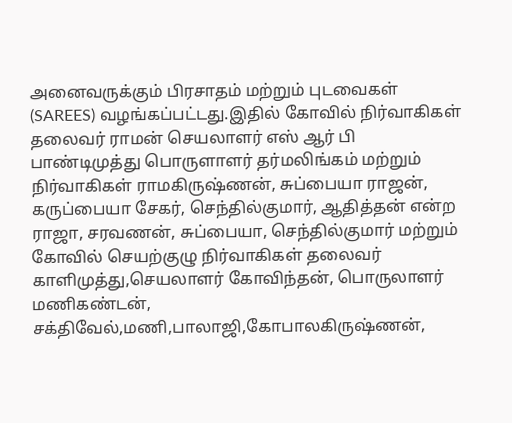அனைவருக்கும் பிரசாதம் மற்றும் புடவைகள் (SAREES) வழங்கப்பட்டது.இதில் கோவில் நிர்வாகிகள் தலைவர் ராமன் செயலாளர் எஸ் ஆர் பி பாண்டிமுத்து பொருளாளர் தர்மலிங்கம் மற்றும் நிர்வாகிகள் ராமகிருஷ்ணன், சுப்பையா ராஜன், கருப்பையா சேகர், செந்தில்குமார், ஆதித்தன் என்ற ராஜா, சரவணன், சுப்பையா, செந்தில்குமார் மற்றும் கோவில் செயற்குழு நிர்வாகிகள் தலைவர் காளிமுத்து,செயலாளர் கோவிந்தன், பொருலாளர் மணிகண்டன், சக்திவேல்,மணி,பாலாஜி,கோபாலகிருஷ்ணன்,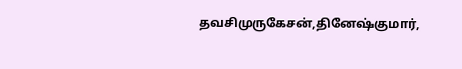தவசிமுருகேசன்,தினேஷ்குமார்,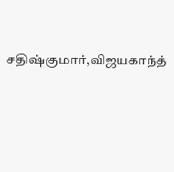சதிஷ்குமார்,விஜயகாந்த்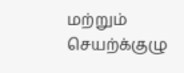மற்றும் செயற்க்குழு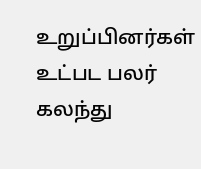உறுப்பினர்கள் உட்பட பலர் கலந்து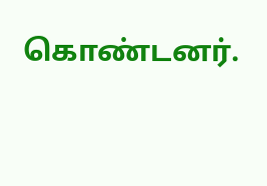கொண்டனர்.